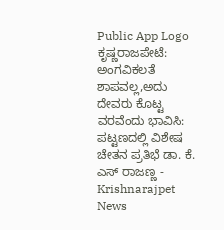Public App Logo
ಕೃಷ್ಣರಾಜಪೇಟೆ: ಅಂಗವಿಕಲತೆ ಶಾಪವಲ್ಲ,ಅದು ದೇವರು ಕೊಟ್ಟ ವರವೆಂದು ಭಾವಿಸಿ: ಪಟ್ಟಣದಲ್ಲಿ ವಿಶೇಷ ಚೇತನ ಪ್ರತಿಭೆ ಡಾ. ಕೆ. ಎಸ್ ರಾಜಣ್ಣ - Krishnarajpet News